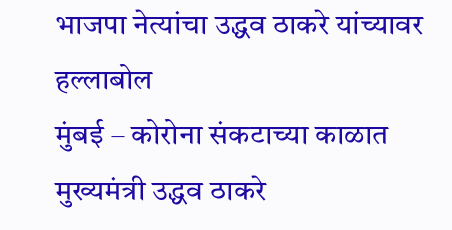भाजपा नेत्यांचा उद्धव ठाकरे यांच्यावर हल्लाबोल
मुंबई – कोरोना संकटाच्या काळात मुख्यमंत्री उद्धव ठाकरे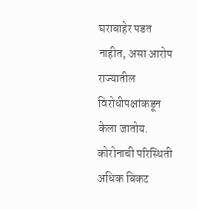घराबाहेर पडत नाहीत, असा आरोप राज्यातील विरोधीपक्षांकडून केला जातोय. कोरोनाची परिस्थिती अधिक बिकट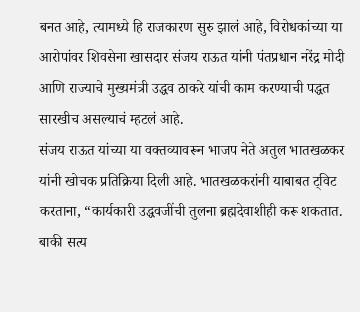बनत आहे, त्यामध्ये हि राजकारण सुरु झालं आहे, विरोधकांच्या या आरोपांवर शिवसेना खासदार संजय राऊत यांनी पंतप्रधान नरेंद्र मोदी आणि राज्याचे मुख्यमंत्री उद्धव ठाकरे यांची काम करण्याची पद्धत सारखीच असल्याचं म्हटलं आहे.
संजय राऊत यांच्या या वक्तव्यावरून भाजप नेते अतुल भातखळकर यांनी खोचक प्रतिक्रिया दिली आहे. भातखळकरांनी याबाबत ट्विट करताना, “कार्यकारी उद्धवजींची तुलना ब्रह्मदेवाशीही करू शकतात. बाकी सत्य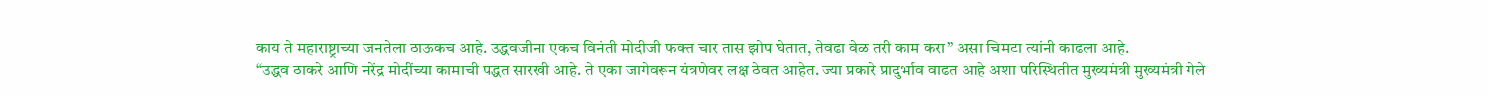काय ते महाराष्ट्राच्या जनतेला ठाऊकच आहे. उद्धवजीना एकच विनंती मोदीजी फक्त चार तास झोप घेतात, तेवढा वेळ तरी काम करा” असा चिमटा त्यांनी काढला आहे.
“उद्धव ठाकरे आणि नरेंद्र मोदींच्या कामाची पद्धत सारखी आहे. ते एका जागेवरून यंत्रणेवर लक्ष ठेवत आहेत. ज्या प्रकारे प्रादुर्भाव वाढत आहे अशा परिस्थितीत मुख्यमंत्री मुख्यमंत्री गेले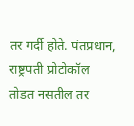तर गर्दी होते. पंतप्रधान, राष्ट्रपती प्रोटोकॉल तोडत नसतील तर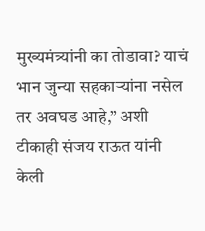मुख्यमंत्र्यांनी का तोडावा? याचं भान जुन्या सहकाऱ्यांना नसेल तर अवघड आहे,” अशी टीकाही संजय राऊत यांनी केली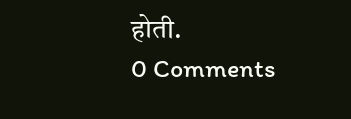होती.
0 Comments